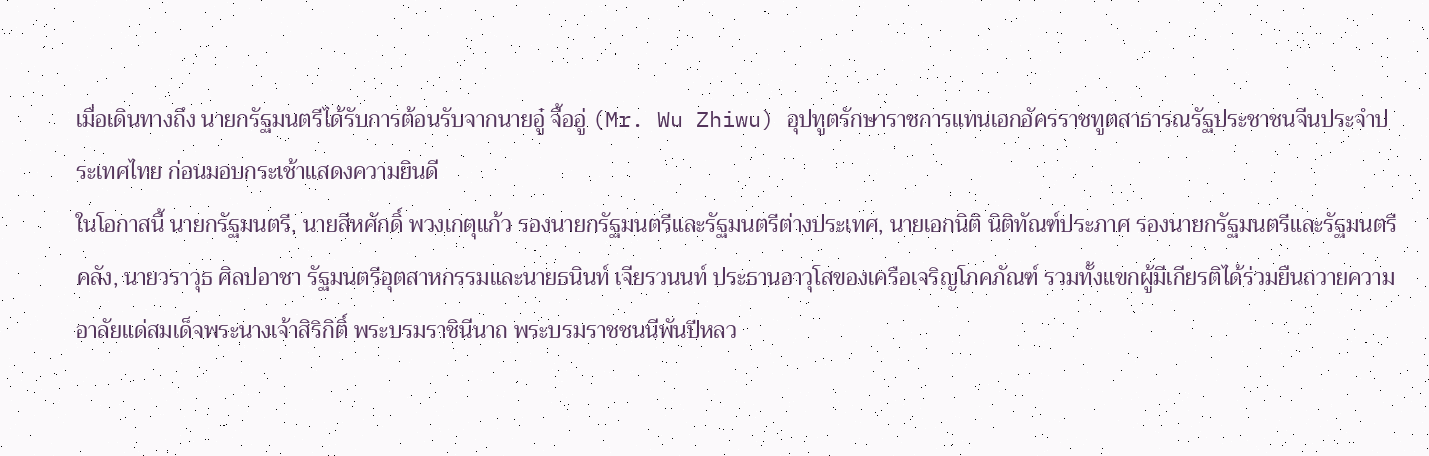เมื่อเดินทางถึง นายกรัฐมนตรีได้รับการต้อนรับจากนายอู๋ จื้ออู่ (Mr. Wu Zhiwu) อุปทูตรักษาราชการแทนเอกอัครราชทูตสาธารณรัฐประชาชนจีนประจำประเทศไทย ก่อนมอบกระเช้าแสดงความยินดี
ในโอกาสนี้ นายกรัฐมนตรี, นายสีหศักดิ์ พวงเกตุแก้ว รองนายกรัฐมนตรีและรัฐมนตรีต่างประเทศ, นายเอกนิติ นิติทัณฑ์ประภาศ รองนายกรัฐมนตรีและรัฐมนตรีคลัง, นายวราวุธ ศิลปอาชา รัฐมนตรีอุตสาหกรรมและนายธนินท์ เจียรวนนท์ ประธานอาวุโสของเครือเจริญโภคภัณฑ์ รวมทั้งแขกผู้มีเกียรติได้ร่วมยืนถวายความอาลัยแด่สมเด็จพระนางเจ้าสิริกิติ์ พระบรมราชินีนาถ พระบรมราชชนนีพันปีหลว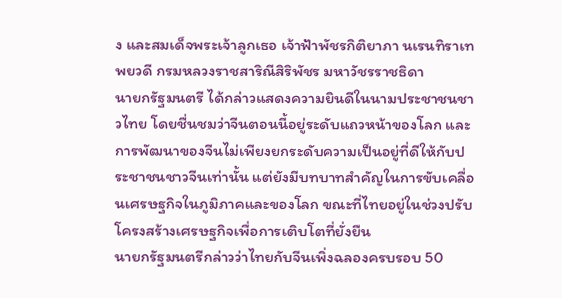ง และสมเด็จพระเจ้าลูกเธอ เจ้าฟ้าพัชรกิติยาภา นเรนทิราเทพยวดี กรมหลวงราชสาริณีสิริพัชร มหาวัชรราชธิดา
นายกรัฐมนตรี ได้กล่าวแสดงความยินดีในนามประชาชนชาวไทย โดยชื่นชมว่าจีนตอนนี้อยู่ระดับแถวหน้าของโลก และการพัฒนาของจีนไม่เพียงยกระดับความเป็นอยู่ที่ดีให้กับประชาชนชาวจีนเท่านั้น แต่ยังมีบทบาทสำคัญในการขับเคลื่อนเศรษฐกิจในภูมิภาคและของโลก ขณะที่ไทยอยู่ในช่วงปรับโครงสร้างเศรษฐกิจเพื่อการเติบโตที่ยั่งยืน
นายกรัฐมนตรีกล่าวว่าไทยกับจีนเพิ่งฉลองครบรอบ 50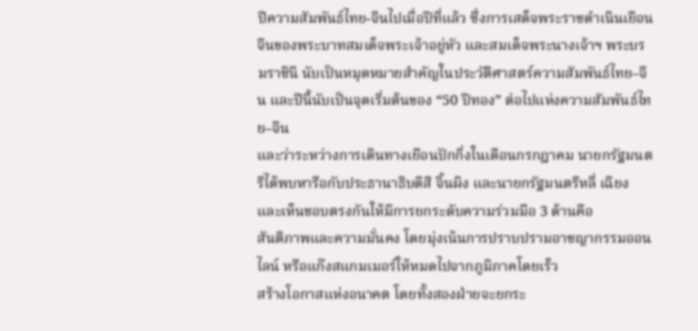ปีความสัมพันธ์ไทย-จีนไปเมื่อปีที่แล้ว ซึ่งการเสด็จพระราชดำเนินเยือนจีนของพระบาทสมเด็จพระเจ้าอยู่หัว และสมเด็จพระนางเจ้าฯ พระบรมราชินี นับเป็นหมุดหมายสำคัญในประวัติศาสตร์ความสัมพันธ์ไทย–จีน และปีนี้นับเป็นจุดเริ่มต้นของ “50 ปีทอง” ต่อไปแห่งความสัมพันธ์ไทย–จีน
และว่าระหว่างการเดินทางเยือนปักกิ่งในเดือนกรกฎาคม นายกรัฐมนตรีได้พบหารือกับประธานาธิบดีสี จิ้นผิง และนายกรัฐมนตรีหลี่ เฉียง และเห็นชอบตรงกันให้มีการยกระดับความร่วมมือ 3 ด้านคือ
สันติภาพและความมั่นคง โดยมุ่งเน้นการปราบปรามอาชญากรรมออนไลน์ หรือแก๊งสแกมเมอร์ให้หมดไปจากภูมิภาคโดยเร็ว
สร้างโอกาสแห่งอนาคต โดยทั้งสองฝ่ายจะยกระ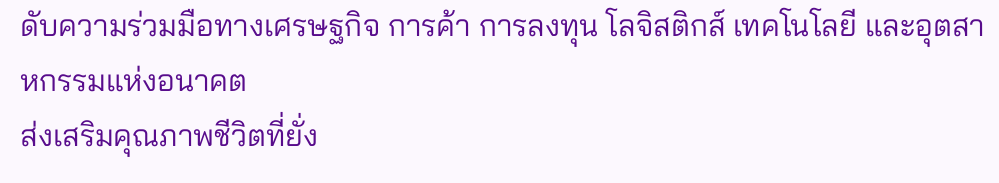ดับความร่วมมือทางเศรษฐกิจ การค้า การลงทุน โลจิสติกส์ เทคโนโลยี และอุตสาหกรรมแห่งอนาคต
ส่งเสริมคุณภาพชีวิตที่ยั่ง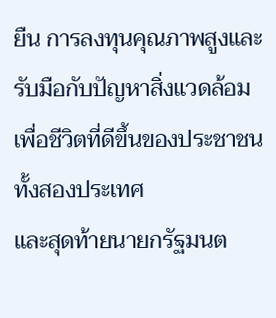ยืน การลงทุนคุณภาพสูงและรับมือกับปัญหาสิ่งแวดล้อม เพื่อชีวิตที่ดีขึ้นของประชาชนทั้งสองประเทศ
และสุดท้ายนายกรัฐมนต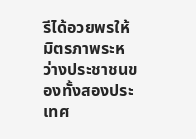รีได้อวยพรให้มิตรภาพระหว่างประชาชนของทั้งสองประเทศ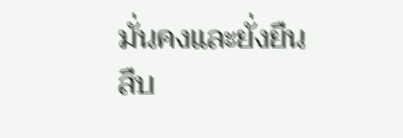มั่นคงและยั่งยืนสืบ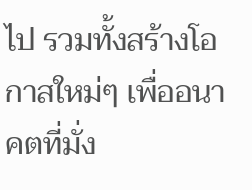ไป รวมทั้งสร้างโอกาสใหม่ๆ เพื่ออนาคตที่มั่ง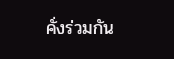คั่งร่วมกัน